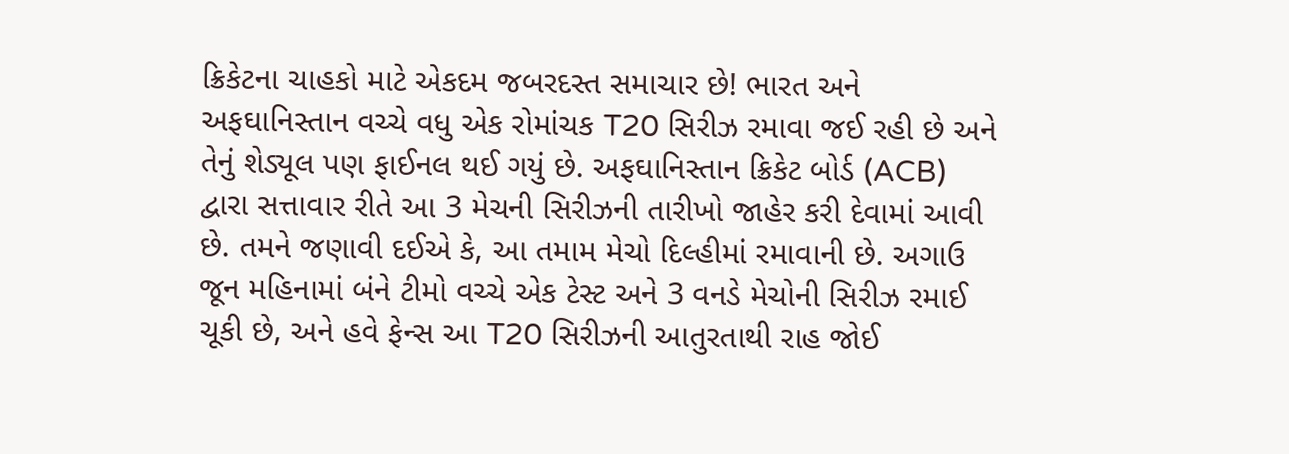ક્રિકેટના ચાહકો માટે એકદમ જબરદસ્ત સમાચાર છે! ભારત અને અફઘાનિસ્તાન વચ્ચે વધુ એક રોમાંચક T20 સિરીઝ રમાવા જઈ રહી છે અને તેનું શેડ્યૂલ પણ ફાઈનલ થઈ ગયું છે. અફઘાનિસ્તાન ક્રિકેટ બોર્ડ (ACB) દ્વારા સત્તાવાર રીતે આ 3 મેચની સિરીઝની તારીખો જાહેર કરી દેવામાં આવી છે. તમને જણાવી દઈએ કે, આ તમામ મેચો દિલ્હીમાં રમાવાની છે. અગાઉ જૂન મહિનામાં બંને ટીમો વચ્ચે એક ટેસ્ટ અને 3 વનડે મેચોની સિરીઝ રમાઈ ચૂકી છે, અને હવે ફેન્સ આ T20 સિરીઝની આતુરતાથી રાહ જોઈ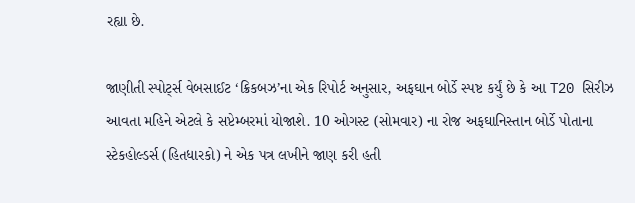રહ્યા છે.

જાણીતી સ્પોર્ટ્સ વેબસાઈટ ‘ક્રિકબઝ’ના એક રિપોર્ટ અનુસાર, અફઘાન બોર્ડે સ્પષ્ટ કર્યું છે કે આ T20 સિરીઝ આવતા મહિને એટલે કે સપ્ટેમ્બરમાં યોજાશે. 10 ઓગસ્ટ (સોમવાર) ના રોજ અફઘાનિસ્તાન બોર્ડે પોતાના સ્ટેકહોલ્ડર્સ (હિતધારકો) ને એક પત્ર લખીને જાણ કરી હતી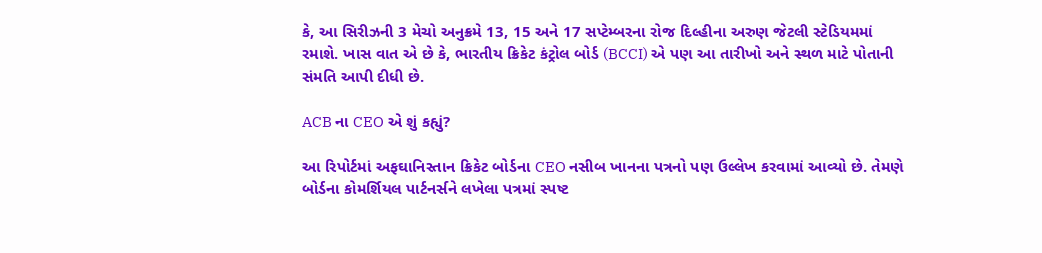કે, આ સિરીઝની 3 મેચો અનુક્રમે 13, 15 અને 17 સપ્ટેમ્બરના રોજ દિલ્હીના અરુણ જેટલી સ્ટેડિયમમાં રમાશે. ખાસ વાત એ છે કે, ભારતીય ક્રિકેટ કંટ્રોલ બોર્ડ (BCCI) એ પણ આ તારીખો અને સ્થળ માટે પોતાની સંમતિ આપી દીધી છે.

ACB ના CEO એ શું કહ્યું?

આ રિપોર્ટમાં અફઘાનિસ્તાન ક્રિકેટ બોર્ડના CEO નસીબ ખાનના પત્રનો પણ ઉલ્લેખ કરવામાં આવ્યો છે. તેમણે બોર્ડના કોમર્શિયલ પાર્ટનર્સને લખેલા પત્રમાં સ્પષ્ટ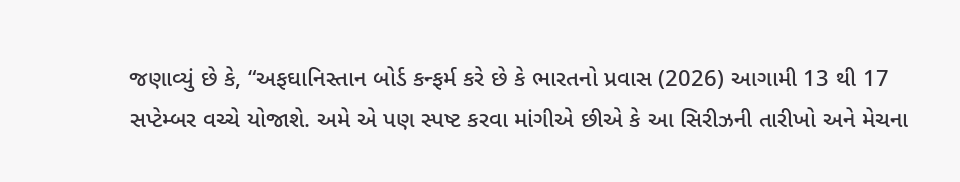જણાવ્યું છે કે, “અફઘાનિસ્તાન બોર્ડ કન્ફર્મ કરે છે કે ભારતનો પ્રવાસ (2026) આગામી 13 થી 17 સપ્ટેમ્બર વચ્ચે યોજાશે. અમે એ પણ સ્પષ્ટ કરવા માંગીએ છીએ કે આ સિરીઝની તારીખો અને મેચના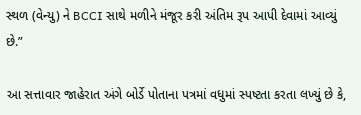સ્થળ (વેન્યુ) ને BCCI સાથે મળીને મંજૂર કરી અંતિમ રૂપ આપી દેવામાં આવ્યું છે.”

આ સત્તાવાર જાહેરાત અંગે બોર્ડે પોતાના પત્રમાં વધુમાં સ્પષ્ટતા કરતા લખ્યું છે કે,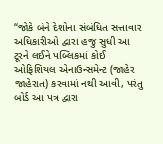“જોકે બંને દેશોના સંબંધિત સત્તાવાર અધિકારીઓ દ્વારા હજુ સુધી આ ટૂરને લઈને પબ્લિકમાં કોઈ ઓફિશિયલ એનાઉન્સમેન્ટ (જાહેર જાહેરાત) કરવામાં નથી આવી, પરંતુ બોર્ડ આ પત્ર દ્વારા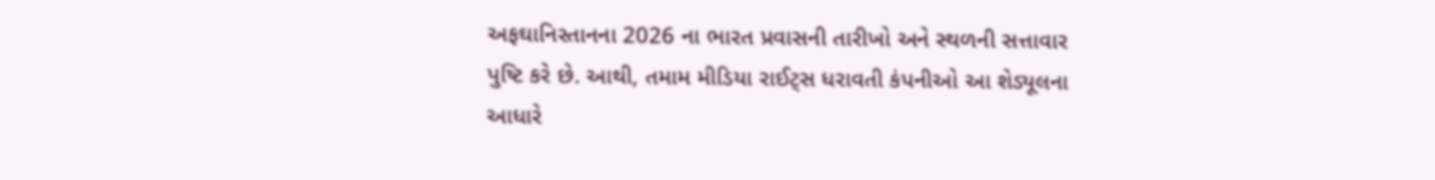અફઘાનિસ્તાનના 2026 ના ભારત પ્રવાસની તારીખો અને સ્થળની સત્તાવાર પુષ્ટિ કરે છે. આથી, તમામ મીડિયા રાઈટ્સ ધરાવતી કંપનીઓ આ શેડ્યૂલના આધારે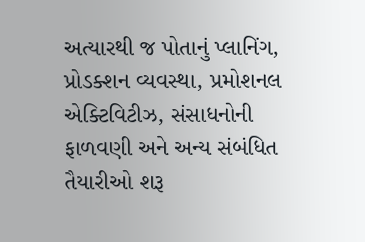અત્યારથી જ પોતાનું પ્લાનિંગ, પ્રોડક્શન વ્યવસ્થા, પ્રમોશનલ એક્ટિવિટીઝ, સંસાધનોની ફાળવણી અને અન્ય સંબંધિત તૈયારીઓ શરૂ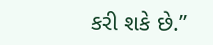કરી શકે છે.”